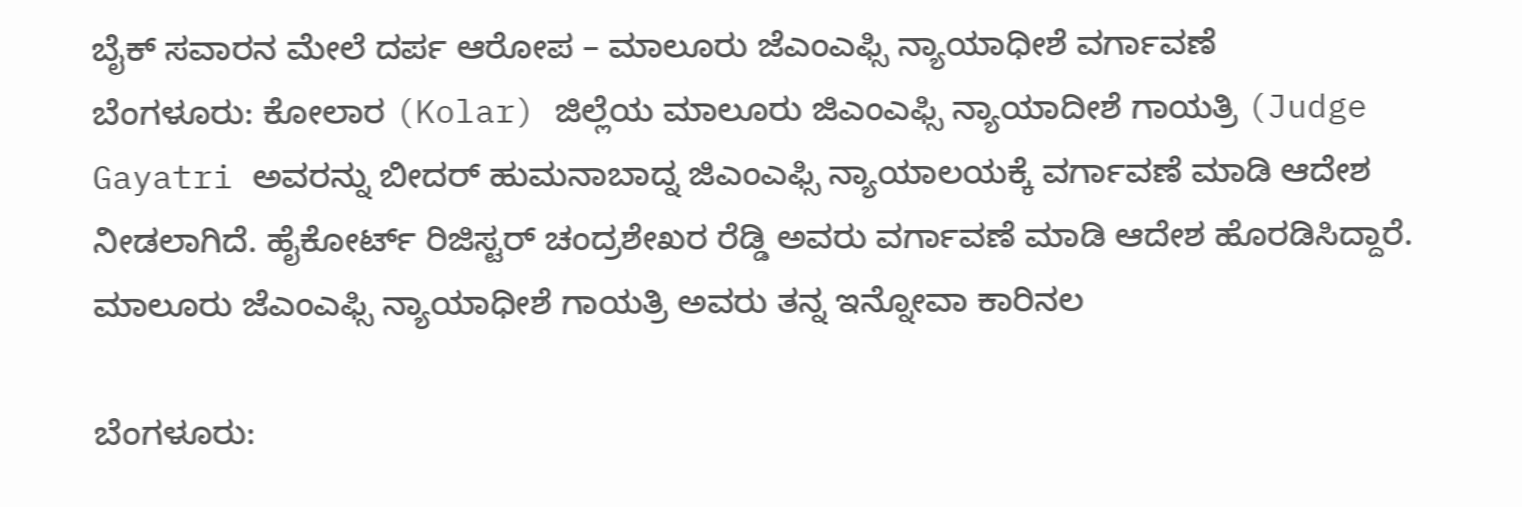ಬೈಕ್ ಸವಾರನ ಮೇಲೆ ದರ್ಪ ಆರೋಪ – ಮಾಲೂರು ಜೆಎಂಎಫ್ಸಿ ನ್ಯಾಯಾಧೀಶೆ ವರ್ಗಾವಣೆ
ಬೆಂಗಳೂರು: ಕೋಲಾರ (Kolar) ಜಿಲ್ಲೆಯ ಮಾಲೂರು ಜಿಎಂಎಫ್ಸಿ ನ್ಯಾಯಾದೀಶೆ ಗಾಯತ್ರಿ (Judge Gayatri ಅವರನ್ನು ಬೀದರ್ ಹುಮನಾಬಾದ್ನ ಜಿಎಂಎಫ್ಸಿ ನ್ಯಾಯಾಲಯಕ್ಕೆ ವರ್ಗಾವಣೆ ಮಾಡಿ ಆದೇಶ ನೀಡಲಾಗಿದೆ. ಹೈಕೋರ್ಟ್ ರಿಜಿಸ್ಟರ್ ಚಂದ್ರಶೇಖರ ರೆಡ್ಡಿ ಅವರು ವರ್ಗಾವಣೆ ಮಾಡಿ ಆದೇಶ ಹೊರಡಿಸಿದ್ದಾರೆ. ಮಾಲೂರು ಜೆಎಂಎಫ್ಸಿ ನ್ಯಾಯಾಧೀಶೆ ಗಾಯತ್ರಿ ಅವರು ತನ್ನ ಇನ್ನೋವಾ ಕಾರಿನಲ

ಬೆಂಗಳೂರು: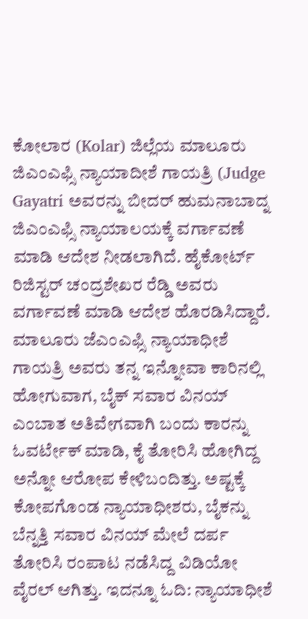ಕೋಲಾರ (Kolar) ಜಿಲ್ಲೆಯ ಮಾಲೂರು ಜಿಎಂಎಫ್ಸಿ ನ್ಯಾಯಾದೀಶೆ ಗಾಯತ್ರಿ (Judge Gayatri ಅವರನ್ನು ಬೀದರ್ ಹುಮನಾಬಾದ್ನ ಜಿಎಂಎಫ್ಸಿ ನ್ಯಾಯಾಲಯಕ್ಕೆ ವರ್ಗಾವಣೆ ಮಾಡಿ ಆದೇಶ ನೀಡಲಾಗಿದೆ. ಹೈಕೋರ್ಟ್ ರಿಜಿಸ್ಟರ್ ಚಂದ್ರಶೇಖರ ರೆಡ್ಡಿ ಅವರು ವರ್ಗಾವಣೆ ಮಾಡಿ ಆದೇಶ ಹೊರಡಿಸಿದ್ದಾರೆ. ಮಾಲೂರು ಜೆಎಂಎಫ್ಸಿ ನ್ಯಾಯಾಧೀಶೆ ಗಾಯತ್ರಿ ಅವರು ತನ್ನ ಇನ್ನೋವಾ ಕಾರಿನಲ್ಲಿ ಹೋಗುವಾಗ, ಬೈಕ್ ಸವಾರ ವಿನಯ್ ಎಂಬಾತ ಅತಿವೇಗವಾಗಿ ಬಂದು ಕಾರನ್ನು ಓವರ್ಟೇಕ್ ಮಾಡಿ, ಕೈ ತೋರಿಸಿ ಹೋಗಿದ್ದ ಅನ್ನೋ ಆರೋಪ ಕೇಳಿಬಂದಿತ್ತು. ಅಷ್ಟಕ್ಕೆ ಕೋಪಗೊಂಡ ನ್ಯಾಯಾಧೀಶರು, ಬೈಕನ್ನು ಬೆನ್ನತ್ತಿ ಸವಾರ ವಿನಯ್ ಮೇಲೆ ದರ್ಪ ತೋರಿಸಿ ರಂಪಾಟ ನಡೆಸಿದ್ದ ವಿಡಿಯೋ ವೈರಲ್ ಆಗಿತ್ತು. ಇದನ್ನೂ ಓದಿ: ನ್ಯಾಯಾಧೀಶೆ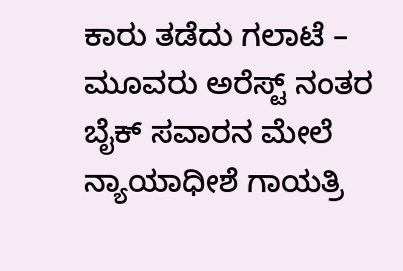ಕಾರು ತಡೆದು ಗಲಾಟೆ – ಮೂವರು ಅರೆಸ್ಟ್ ನಂತರ ಬೈಕ್ ಸವಾರನ ಮೇಲೆ ನ್ಯಾಯಾಧೀಶೆ ಗಾಯತ್ರಿ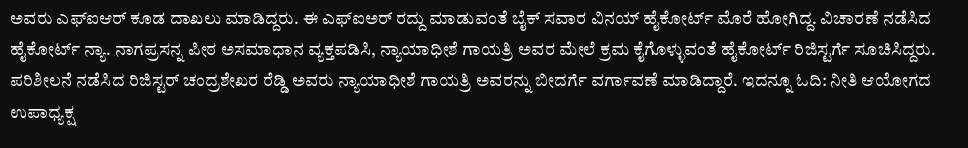ಅವರು ಎಫ್ಐಆರ್ ಕೂಡ ದಾಖಲು ಮಾಡಿದ್ದರು. ಈ ಎಫ್ಐಅರ್ ರದ್ದು ಮಾಡುವಂತೆ ಬೈಕ್ ಸವಾರ ವಿನಯ್ ಹೈಕೋರ್ಟ್ ಮೊರೆ ಹೋಗಿದ್ದ. ವಿಚಾರಣೆ ನಡೆಸಿದ ಹೈಕೋರ್ಟ್ ನ್ಯಾ. ನಾಗಪ್ರಸನ್ನ ಪೀಠ ಅಸಮಾಧಾನ ವ್ಯಕ್ತಪಡಿಸಿ, ನ್ಯಾಯಾಧೀಶೆ ಗಾಯತ್ರಿ ಅವರ ಮೇಲೆ ಕ್ರಮ ಕೈಗೊಳ್ಳುವಂತೆ ಹೈಕೋರ್ಟ್ ರಿಜಿಸ್ಟರ್ಗೆ ಸೂಚಿಸಿದ್ದರು. ಪರಿಶೀಲನೆ ನಡೆಸಿದ ರಿಜಿಸ್ಟರ್ ಚಂದ್ರಶೇಖರ ರೆಡ್ಡಿ ಅವರು ನ್ಯಾಯಾಧೀಶೆ ಗಾಯತ್ರಿ ಅವರನ್ನು ಬೀದರ್ಗೆ ವರ್ಗಾವಣೆ ಮಾಡಿದ್ದಾರೆ. ಇದನ್ನೂ ಓದಿ: ನೀತಿ ಆಯೋಗದ ಉಪಾಧ್ಯಕ್ಷ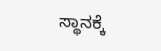ಸ್ಥಾನಕ್ಕೆ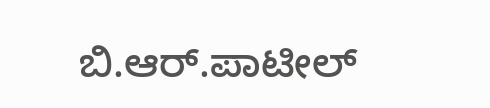ಬಿ.ಆರ್.ಪಾಟೀಲ್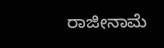ರಾಜೀನಾಮೆ